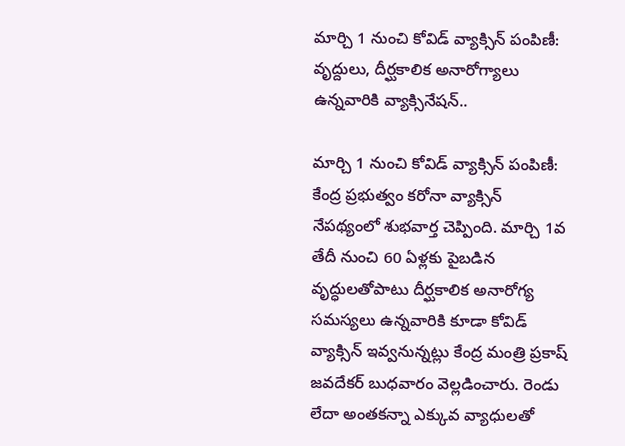మార్చి 1 నుంచి కోవిడ్ వ్యాక్సిన్ పంపిణీ: వృద్దులు, దీర్ఘ‌కాలిక అనారోగ్యాలు ఉన్న‌వారికి వ్యాక్సినేషన్‌..

మార్చి 1 నుంచి కోవిడ్ వ్యాక్సిన్ పంపిణీ: కేంద్ర ప్ర‌భుత్వం క‌రోనా వ్యాక్సిన్ నేప‌థ్యంలో శుభ‌వార్త చెప్పింది. మార్చి 1వ తేదీ నుంచి 60 ఏళ్ల‌కు పైబ‌డిన వృద్ధుల‌తోపాటు దీర్ఘ‌కాలిక అనారోగ్య స‌మ‌స్య‌లు ఉన్న‌వారికి కూడా కోవిడ్ వ్యాక్సిన్ ఇవ్వ‌నున్న‌ట్లు కేంద్ర మంత్రి ప్ర‌కాష్ జ‌వ‌దేక‌ర్ బుధ‌వారం వెల్లడించారు. రెండు లేదా అంత‌క‌న్నా ఎక్కువ వ్యాధుల‌తో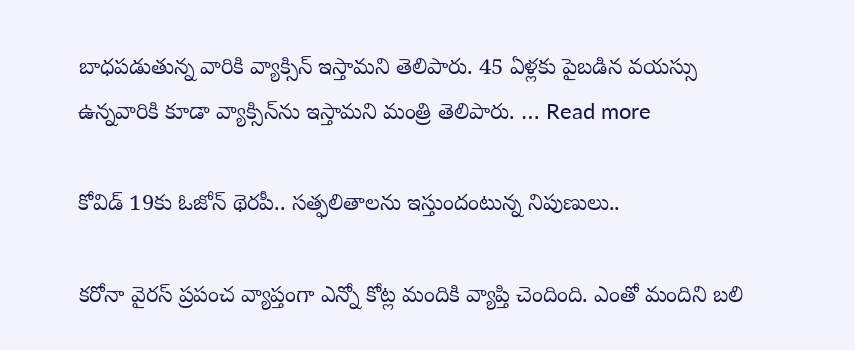బాధ‌ప‌డుతున్న వారికి వ్యాక్సిన్ ఇస్తామ‌ని తెలిపారు. 45 ఏళ్లకు పైబ‌డిన వ‌య‌స్సు ఉన్న‌వారికి కూడా వ్యాక్సిన్‌ను ఇస్తామ‌ని మంత్రి తెలిపారు. … Read more

కోవిడ్ 19కు ఓజోన్ థెర‌పీ.. స‌త్ఫ‌లితాల‌ను ఇస్తుందంటున్న నిపుణులు..

క‌రోనా వైర‌స్ ప్ర‌పంచ వ్యాప్తంగా ఎన్నో కోట్ల మందికి వ్యాప్తి చెందింది. ఎంతో మందిని బ‌లి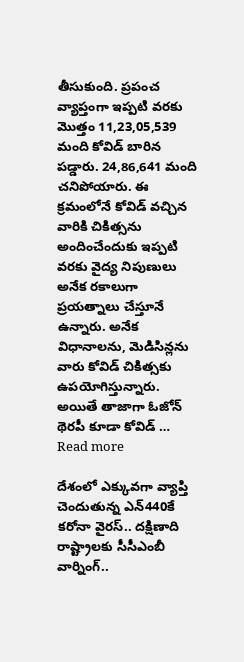తీసుకుంది. ప్ర‌పంచ వ్యాప్తంగా ఇప్ప‌టి వ‌ర‌కు మొత్తం 11,23,05,539 మంది కోవిడ్ బారిన ప‌డ్డారు. 24,86,641 మంది చ‌నిపోయారు. ఈ క్ర‌మంలోనే కోవిడ్ వ‌చ్చిన వారికి చికిత్స‌ను అందించేందుకు ఇప్ప‌టి వ‌ర‌కు వైద్య నిపుణులు అనేక ర‌కాలుగా ప్ర‌య‌త్నాలు చేస్తూనే ఉన్నారు. అనేక విధానాల‌ను, మెడిసిన్ల‌ను వారు కోవిడ్ చికిత్స‌కు ఉప‌యోగిస్తున్నారు. అయితే తాజాగా ఓజోన్ థెర‌పీ కూడా కోవిడ్ … Read more

దేశంలో ఎక్కువ‌గా వ్యాప్తి చెందుతున్న ఎన్‌440కే క‌రోనా వైర‌స్‌.. ద‌క్షిణాది రాష్ట్రాల‌కు సీసీఎంబీ వార్నింగ్‌..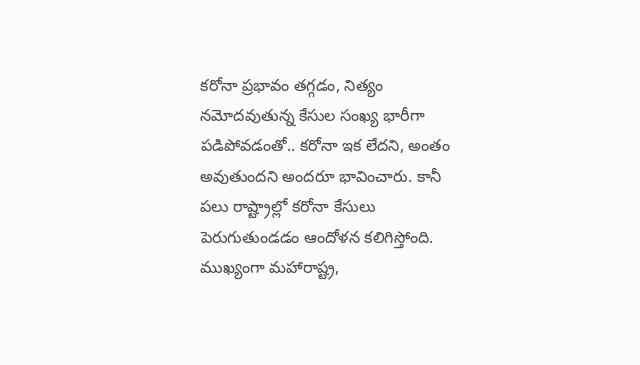క‌రోనా ప్ర‌భావం త‌గ్గ‌డం, నిత్యం న‌మోద‌వుతున్న కేసుల సంఖ్య భారీగా ప‌డిపోవ‌డంతో.. క‌రోనా ఇక లేద‌ని, అంతం అవుతుంద‌ని అంద‌రూ భావించారు. కానీ ప‌లు రాష్ట్రాల్లో క‌రోనా కేసులు పెరుగుతుండ‌డం ఆందోళ‌న క‌లిగిస్తోంది. ముఖ్యంగా మ‌హారాష్ట్ర‌,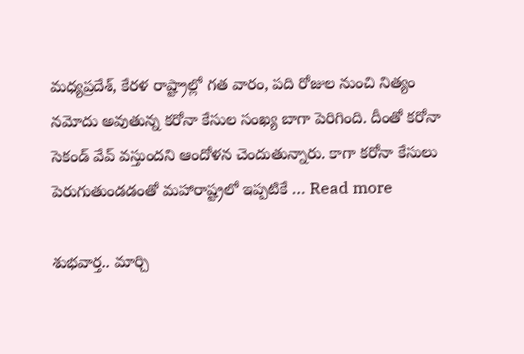మ‌ధ్య‌ప్ర‌దేశ్‌, కేర‌ళ రాష్ట్రాల్లో గ‌త వారం, ప‌ది రోజుల నుంచి నిత్యం న‌మోదు అవుతున్న క‌రోనా కేసుల సంఖ్య బాగా పెరిగింది. దీంతో క‌రోనా సెకండ్ వేవ్ వ‌స్తుంద‌ని ఆందోళ‌న చెందుతున్నారు. కాగా క‌రోనా కేసులు పెరుగుతుండ‌డంతో మ‌హారాష్ట్ర‌లో ఇప్ప‌టికే … Read more

శుభ‌వార్త‌.. మార్చి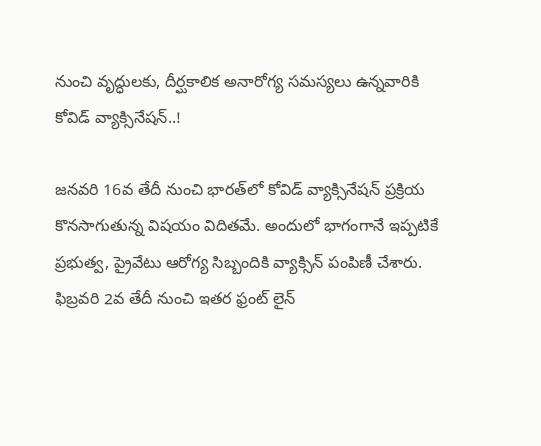నుంచి వృద్ధుల‌కు, దీర్ఘ‌కాలిక అనారోగ్య స‌మ‌స్య‌లు ఉన్న‌వారికి కోవిడ్ వ్యాక్సినేష‌న్‌..!

జ‌న‌వ‌రి 16వ తేదీ నుంచి భార‌త్‌లో కోవిడ్ వ్యాక్సినేష‌న్ ప్ర‌క్రియ కొన‌సాగుతున్న విష‌యం విదిత‌మే. అందులో భాగంగానే ఇప్ప‌టికే ప్ర‌భుత్వ‌, ప్రైవేటు ఆరోగ్య సిబ్బందికి వ్యాక్సిన్ పంపిణీ చేశారు. ఫిబ్ర‌వ‌రి 2వ తేదీ నుంచి ఇత‌ర ఫ్రంట్ లైన్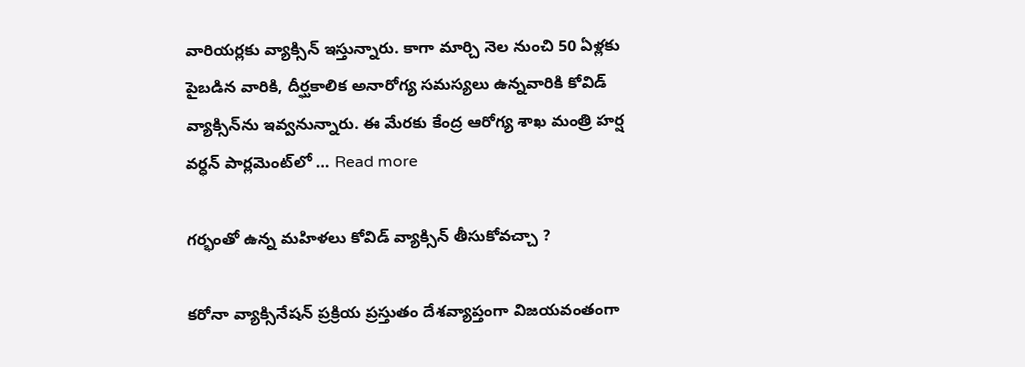వారియర్ల‌కు వ్యాక్సిన్ ఇస్తున్నారు. కాగా మార్చి నెల నుంచి 50 ఏళ్ల‌కు పైబ‌డిన వారికి, దీర్ఘ‌కాలిక అనారోగ్య స‌మ‌స్య‌లు ఉన్న‌వారికి కోవిడ్ వ్యాక్సిన్‌ను ఇవ్వ‌నున్నారు. ఈ మేర‌కు కేంద్ర ఆరోగ్య శాఖ మంత్రి హ‌ర్ష వ‌ర్ధ‌న్ పార్ల‌మెంట్‌లో … Read more

గ‌ర్భంతో ఉన్న మ‌హిళ‌లు కోవిడ్ వ్యాక్సిన్ తీసుకోవ‌చ్చా ?

క‌రోనా వ్యాక్సినేష‌న్ ప్ర‌క్రియ ప్ర‌స్తుతం దేశ‌వ్యాప్తంగా విజ‌య‌వంతంగా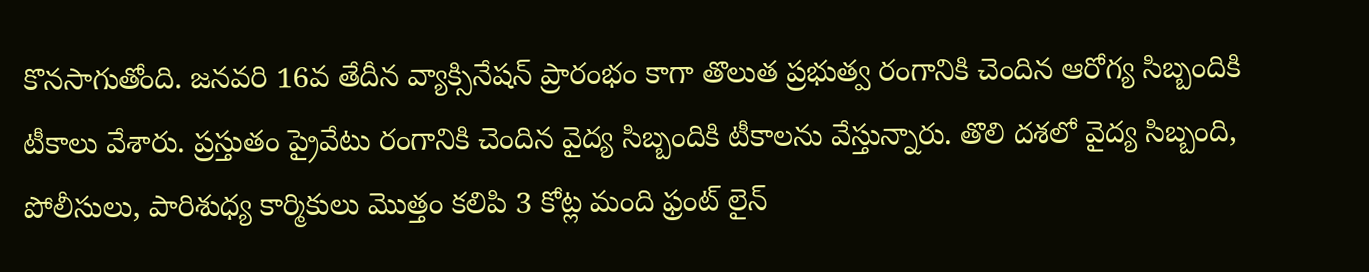కొన‌సాగుతోంది. జ‌న‌వ‌రి 16వ తేదీన వ్యాక్సినేష‌న్ ప్రారంభం కాగా తొలుత ప్ర‌భుత్వ రంగానికి చెందిన ఆరోగ్య సిబ్బందికి టీకాలు వేశారు. ప్ర‌స్తుతం ప్రైవేటు రంగానికి చెందిన వైద్య సిబ్బందికి టీకాల‌ను వేస్తున్నారు. తొలి ద‌శ‌లో వైద్య సిబ్బంది, పోలీసులు, పారిశుధ్య కార్మికులు మొత్తం క‌లిపి 3 కోట్ల మంది ఫ్రంట్ లైన్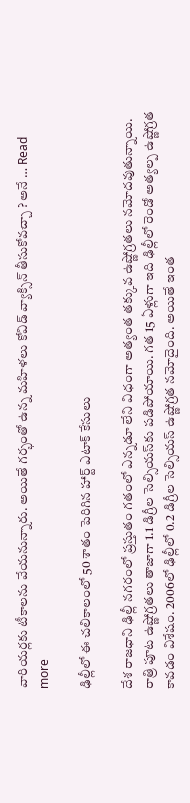వారియ‌ర్ల‌కు టీకాల‌ను వేయ‌నున్నారు. అయితే గ‌ర్భంతో ఉన్న మ‌హిళ‌లు కోవిడ్ వ్యాక్సిన్ తీసుకోవ‌చ్చా ? అనే … Read more

ఢిల్లీలో ఈ చ‌లికాలంలో 50 శాతం పెరిగిన హార్ట్ ఎటాక్ కేసులు

దేశ రాజ‌ధాని ఢిల్లీ న‌గరంలో ప్ర‌స్తుతం గ‌తంలో ఎన్న‌డూ లేని విధంగా అత్యంత త‌క్కువ ఉష్ణోగ్ర‌త‌లు న‌మోద‌వుతున్నాయి. రాత్రి పూట ఉష్ణోగ్ర‌త‌లు తాజాగా 1.1 డిగ్రీల సెల్సియ‌స్‌కు ప‌డిపోయాయి. గ‌త 15 ఏళ్లుగా ఇది ఢిల్లీలో రెండో అత్య‌ల్ప ఉష్ణోగ్ర‌త కావ‌డం విశేషం. 2006లో ఢిల్లీలో 0.2 డిగ్రీల సెల్సియ‌స్ ఉష్ణోగ్ర‌త న‌మోదైంది. అయితే ఇంత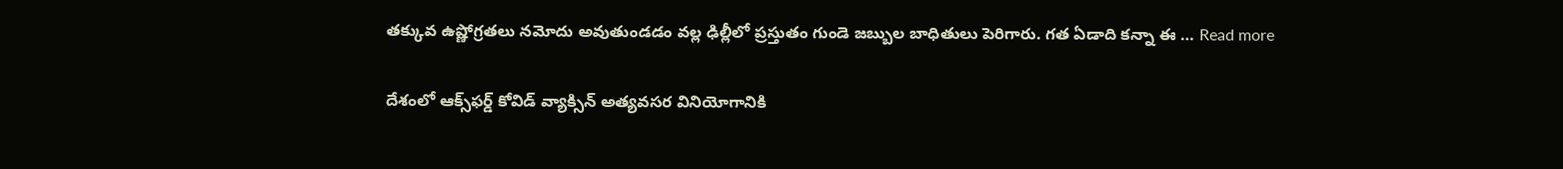త‌క్కువ ఉష్ణోగ్ర‌త‌లు న‌మోదు అవుతుండ‌డం వల్ల ఢిల్లీలో ప్ర‌స్తుతం గుండె జ‌బ్బుల బాధితులు పెరిగారు. గ‌త ఏడాది క‌న్నా ఈ … Read more

దేశంలో ఆక్స్‌ఫ‌ర్డ్ కోవిడ్ వ్యాక్సిన్ అత్య‌వ‌సర వినియోగానికి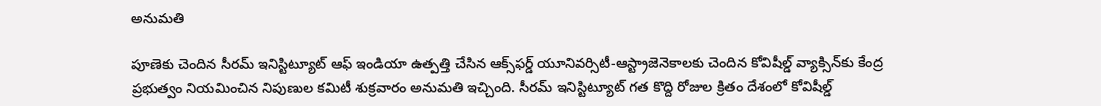అనుమ‌తి

పూణెకు చెందిన సీర‌మ్ ఇనిస్టిట్యూట్ ఆఫ్ ఇండియా ఉత్ప‌త్తి చేసిన ఆక్స్‌ఫ‌ర్డ్ యూనివ‌ర్సిటీ-ఆస్ట్రాజెనెకాల‌కు చెందిన కోవిషీల్డ్ వ్యాక్సిన్‌కు కేంద్ర ప్రభుత్వం నియ‌మించిన నిపుణుల క‌మిటీ శుక్ర‌వారం అనుమ‌తి ఇచ్చింది. సీర‌మ్ ఇనిస్టిట్యూట్ గ‌త కొద్ది రోజుల క్రితం దేశంలో కోవిషీల్డ్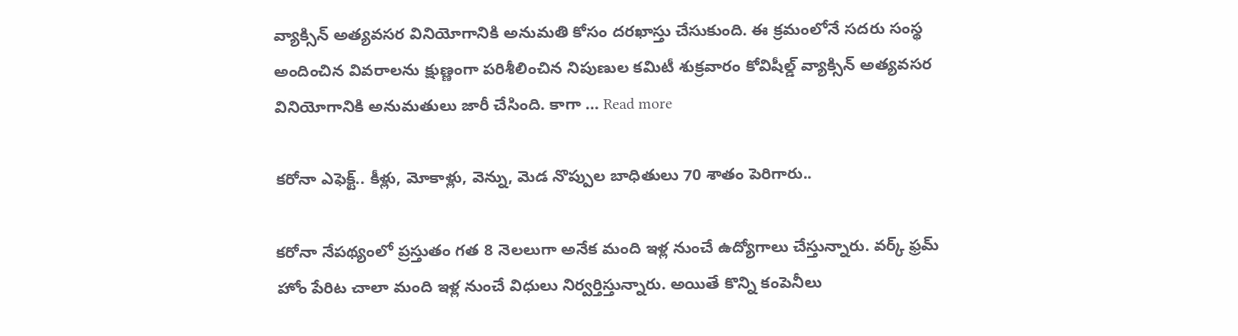వ్యాక్సిన్ అత్య‌వ‌స‌ర వినియోగానికి అనుమ‌తి కోసం ద‌ర‌ఖాస్తు చేసుకుంది. ఈ క్ర‌మంలోనే స‌ద‌రు సంస్థ అందించిన వివ‌రాల‌ను క్షుణ్ణంగా ప‌రిశీలించిన నిపుణుల క‌మిటీ శుక్ర‌వారం కోవిషీల్డ్ వ్యాక్సిన్ అత్య‌వ‌సర వినియోగానికి అనుమ‌తులు జారీ చేసింది. కాగా … Read more

కరోనా ఎఫెక్ట్‌.. కీళ్లు, మోకాళ్లు, వెన్ను, మెడ నొప్పుల బాధితులు 70 శాతం పెరిగారు..

క‌రోనా నేప‌థ్యంలో ప్ర‌స్తుతం గ‌త 8 నెల‌లుగా అనేక మంది ఇళ్ల నుంచే ఉద్యోగాలు చేస్తున్నారు. వ‌ర్క్ ఫ్ర‌మ్ హోం పేరిట చాలా మంది ఇళ్ల నుంచే విధులు నిర్వ‌ర్తిస్తున్నారు. అయితే కొన్ని కంపెనీలు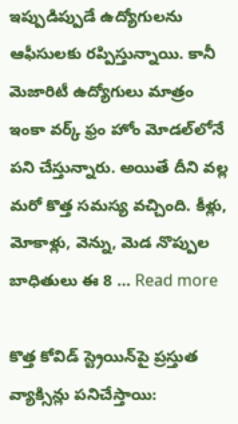ఇప్పుడిప్పుడే ఉద్యోగుల‌ను ఆఫీసుల‌కు ర‌ప్పిస్తున్నాయి. కానీ మెజారిటీ ఉద్యోగులు మాత్రం ఇంకా వ‌ర్క్ ఫ్రం హోం మోడ‌ల్‌లోనే ప‌ని చేస్తున్నారు. అయితే దీని వ‌ల్ల మ‌రో కొత్త స‌మ‌స్య వ‌చ్చింది. కీళ్లు, మోకాళ్లు, వెన్ను, మెడ నొప్పుల బాధితులు ఈ 8 … Read more

కొత్త కోవిడ్ స్ట్రెయిన్‌పై ప్ర‌స్తుత వ్యాక్సిన్లు ప‌నిచేస్తాయి: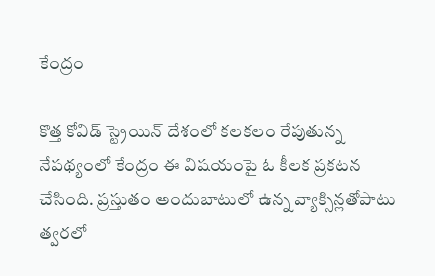కేంద్రం

కొత్త కోవిడ్ స్ట్రెయిన్ దేశంలో క‌ల‌క‌లం రేపుతున్న నేప‌థ్యంలో కేంద్రం ఈ విష‌యంపై ఓ కీల‌క ప్ర‌క‌ట‌న చేసింది. ప్ర‌స్తుతం అందుబాటులో ఉన్న వ్యాక్సిన్ల‌తోపాటు త్వ‌ర‌లో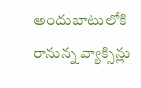అందుబాటులోకి రానున్న వ్యాక్సిన్లు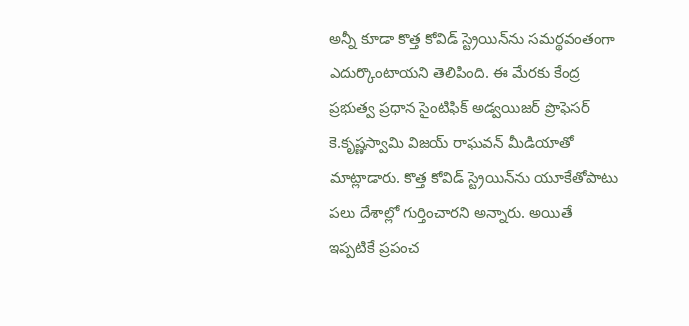అన్నీ కూడా కొత్త కోవిడ్ స్ట్రెయిన్‌ను స‌మ‌ర్థ‌వంతంగా ఎదుర్కొంటాయ‌ని తెలిపింది. ఈ మేర‌కు కేంద్ర ప్ర‌భుత్వ ప్ర‌ధాన సైంటిఫిక్ అడ్వ‌యిజ‌ర్ ప్రొఫెస‌ర్ కె.కృష్ణ‌స్వామి విజ‌య్ రాఘ‌వ‌న్ మీడియాతో మాట్లాడారు. కొత్త కోవిడ్ స్ట్రెయిన్‌ను యూకేతోపాటు ప‌లు దేశాల్లో గుర్తించార‌ని అన్నారు. అయితే ఇప్ప‌టికే ప్ర‌పంచ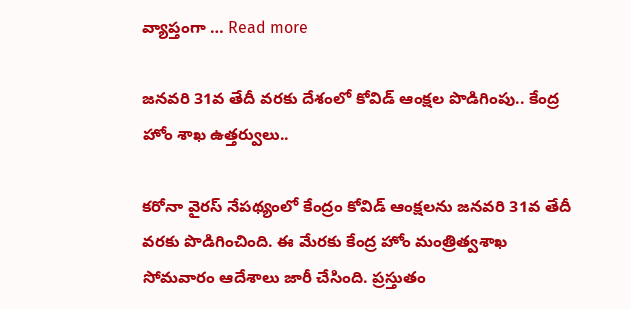వ్యాప్తంగా … Read more

జ‌న‌వ‌రి 31వ తేదీ వ‌ర‌కు దేశంలో కోవిడ్ ఆంక్ష‌ల పొడిగింపు.. కేంద్ర హోం శాఖ ఉత్త‌ర్వులు..

క‌రోనా వైర‌స్ నేప‌థ్యంలో కేంద్రం కోవిడ్ ఆంక్ష‌ల‌ను జ‌న‌వ‌రి 31వ తేదీ వ‌ర‌కు పొడిగించింది. ఈ మేర‌కు కేంద్ర హోం మంత్రిత్వ‌శాఖ సోమ‌వారం ఆదేశాలు జారీ చేసింది. ప్ర‌స్తుతం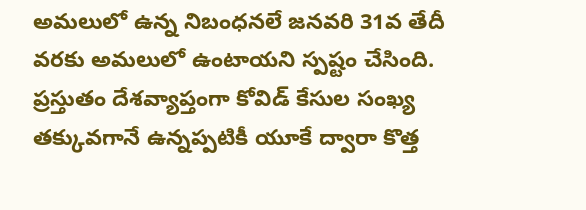అమ‌లులో ఉన్న నిబంధ‌న‌లే జ‌న‌వ‌రి 31వ తేదీ వ‌ర‌కు అమ‌లులో ఉంటాయ‌ని స్ప‌ష్టం చేసింది. ప్ర‌స్తుతం దేశవ్యాప్తంగా కోవిడ్ కేసుల సంఖ్య త‌క్కువ‌గానే ఉన్న‌ప్ప‌టికీ యూకే ద్వారా కొత్త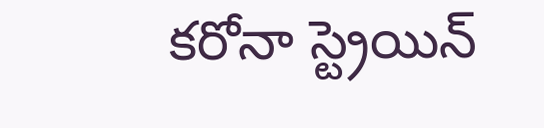క‌రోనా స్ట్రెయిన్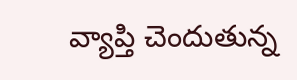వ్యాప్తి చెందుతున్న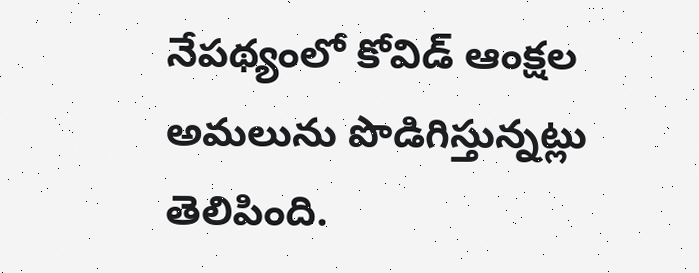నేప‌థ్యంలో కోవిడ్ ఆంక్ష‌ల అమ‌లును పొడిగిస్తున్న‌ట్లు తెలిపింది.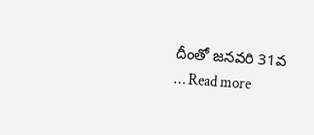దీంతో జ‌న‌వ‌రి 31వ … Read more